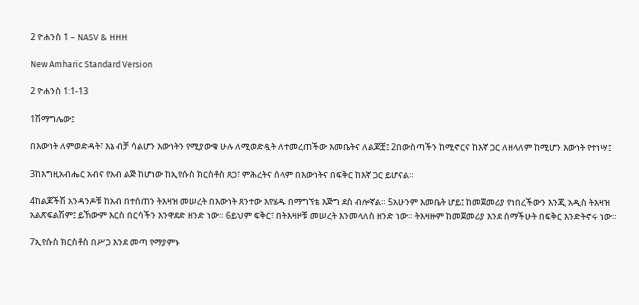2 ዮሐንስ 1 – NASV & HHH

New Amharic Standard Version

2 ዮሐንስ 1:1-13

1ሽማግሌው፤

በእውነት ለምወድዳት፣ እኔ ብቻ ሳልሆን እውነትን የሚያውቁ ሁሉ ለሚወድዷት ለተመረጠችው እመቤትና ለልጆቿ፤ 2በውስጣችን ከሚኖርና ከእኛ ጋር ለዘላለም ከሚሆን እውነት የተነሣ፤

3ከእግዚአብሔር አብና የአብ ልጅ ከሆነው ከኢየሱስ ክርስቶስ ጸጋ፣ ምሕረትና ሰላም በእውነትና በፍቅር ከእኛ ጋር ይሆናል።

4ከልጆችሽ አንዳንዶቹ ከአብ በተሰጠን ትእዛዝ መሠረት በእውነት ጸንተው እየሄዱ በማግኘቴ እጅግ ደስ ብሎኛል። 5አሁንም እመቤት ሆይ፤ ከመጀመሪያ የነበረችውን እንጂ አዲስ ትእዛዝ አልጽፍልሽም፤ ይኸውም እርስ በርሳችን እንዋደድ ዘንድ ነው። 6ይህም ፍቅር፣ በትእዛዞቹ መሠረት እንመላለስ ዘንድ ነው። ትእዛዙም ከመጀመሪያ እንደ ሰማችሁት በፍቅር እንድትኖሩ ነው።

7ኢየሱስ ክርስቶስ በሥጋ እንደ መጣ የማያምኑ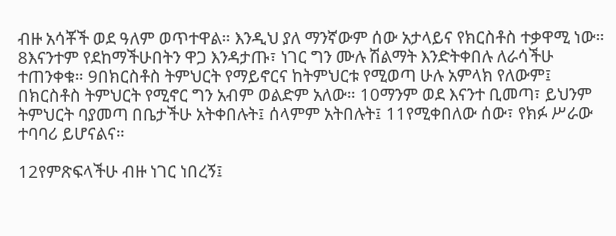ብዙ አሳቾች ወደ ዓለም ወጥተዋል። እንዲህ ያለ ማንኛውም ሰው አታላይና የክርስቶስ ተቃዋሚ ነው። 8እናንተም የደከማችሁበትን ዋጋ እንዳታጡ፣ ነገር ግን ሙሉ ሽልማት እንድትቀበሉ ለራሳችሁ ተጠንቀቁ። 9በክርስቶስ ትምህርት የማይኖርና ከትምህርቱ የሚወጣ ሁሉ አምላክ የለውም፤ በክርስቶስ ትምህርት የሚኖር ግን አብም ወልድም አለው። 10ማንም ወደ እናንተ ቢመጣ፣ ይህንም ትምህርት ባያመጣ በቤታችሁ አትቀበሉት፤ ሰላምም አትበሉት፤ 11የሚቀበለው ሰው፣ የክፉ ሥራው ተባባሪ ይሆናልና።

12የምጽፍላችሁ ብዙ ነገር ነበረኝ፤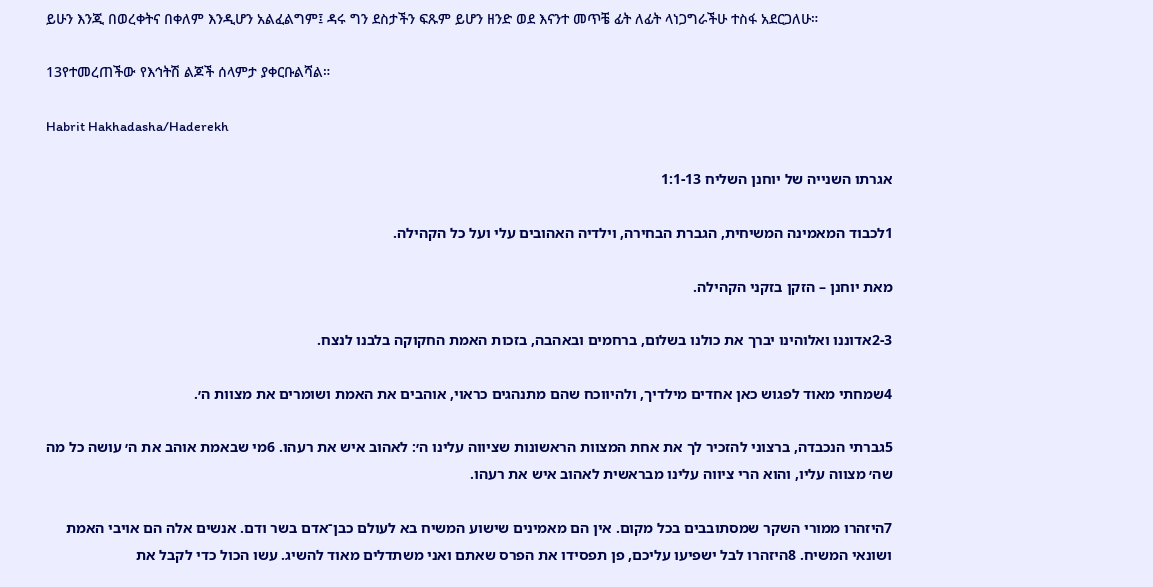ይሁን እንጂ በወረቀትና በቀለም እንዲሆን አልፈልግም፤ ዳሩ ግን ደስታችን ፍጹም ይሆን ዘንድ ወደ እናንተ መጥቼ ፊት ለፊት ላነጋግራችሁ ተስፋ አደርጋለሁ።

13የተመረጠችው የእኅትሽ ልጆች ሰላምታ ያቀርቡልሻል።

Habrit Hakhadasha/Haderekh

אגרתו השנייה של יוחנן השליח 1:1-13

1לכבוד המאמינה המשיחית, הגברת הבחירה, וילדיה האהובים עלי ועל כל הקהילה.

מאת יוחנן – הזקן בזקני הקהילה.

2-3אדוננו ואלוהינו יברך את כולנו בשלום, ברחמים ובאהבה, בזכות האמת החקוקה בלבנו לנצח.

4שמחתי מאוד לפגוש כאן אחדים מילדיך, ולהיווכח שהם מתנהגים כראוי, אוהבים את האמת ושומרים את מצוות ה׳.

5גברתי הנכבדה, ברצוני להזכיר לך את אחת המצוות הראשונות שציווה עלינו ה׳: לאהוב איש את רעהו. 6מי שבאמת אוהב את ה׳ עושה כל מה שה׳ מצווה עליו, והוא הרי ציווה עלינו מבראשית לאהוב איש את רעהו.

7היזהרו ממורי השקר שמסתובבים בכל מקום. אין הם מאמינים שישוע המשיח בא לעולם כבן־אדם בשר ודם. אנשים אלה הם אויבי האמת ושונאי המשיח. 8היזהרו לבל ישפיעו עליכם, פן תפסידו את הפרס שאתם ואני משתדלים מאוד להשיג. עשו הכול כדי לקבל את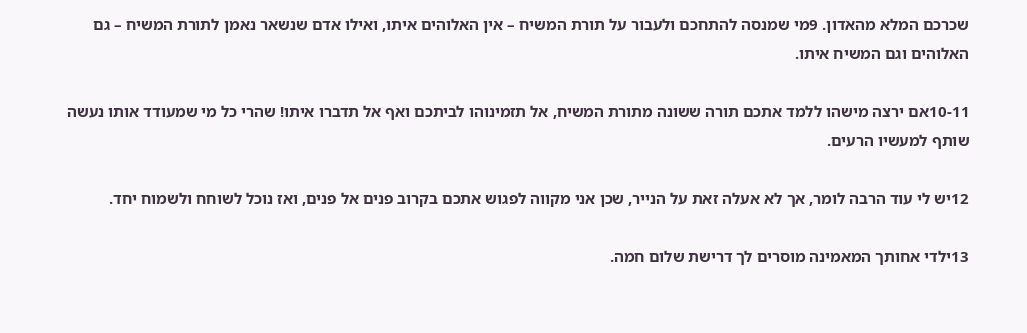שכרכם המלא מהאדון. 9מי שמנסה להתחכם ולעבור על תורת המשיח – אין האלוהים איתו, ואילו אדם שנשאר נאמן לתורת המשיח – גם האלוהים וגם המשיח איתו.

10-11אם ירצה מישהו ללמד אתכם תורה ששונה מתורת המשיח, אל תזמינוהו לביתכם ואף אל תדברו איתו! שהרי כל מי שמעודד אותו נעשה שותף למעשיו הרעים.

12יש לי עוד הרבה לומר, אך לא אעלה זאת על הנייר, שכן אני מקווה לפגוש אתכם בקרוב פנים אל פנים, ואז נוכל לשוחח ולשמוח יחד.

13ילדי אחותך המאמינה מוסרים לך דרישת שלום חמה.